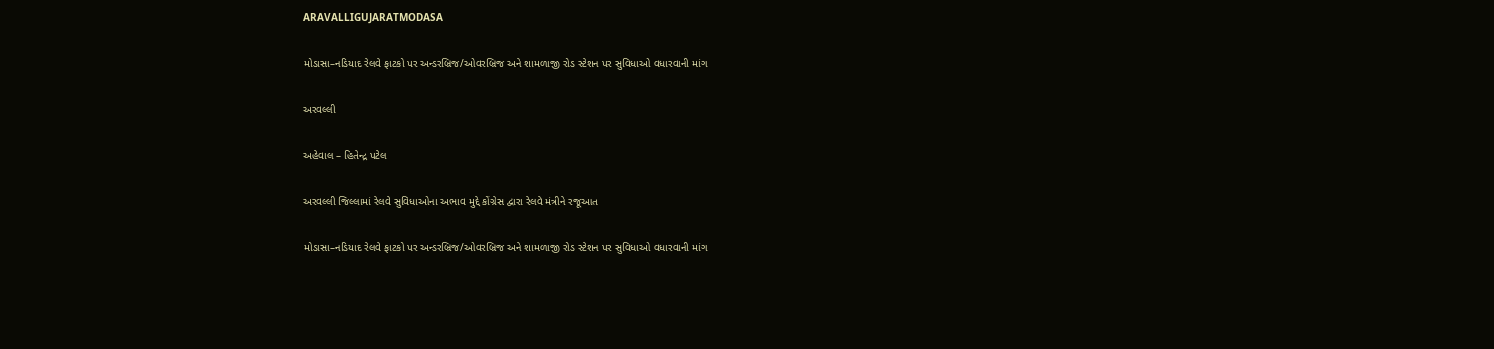ARAVALLIGUJARATMODASA

મોડાસા–નડિયાદ રેલવે ફાટકો પર અન્ડરબ્રિજ/ઓવરબ્રિજ અને શામળાજી રોડ સ્ટેશન પર સુવિધાઓ વધારવાની માંગ

અરવલ્લી

અહેવાલ – હિતેન્દ્ર પટેલ

અરવલ્લી જિલ્લામાં રેલવે સુવિધાઓના અભાવ મુદ્દે કોંગ્રેસ દ્વારા રેલવે મંત્રીને રજૂઆત

મોડાસા–નડિયાદ રેલવે ફાટકો પર અન્ડરબ્રિજ/ઓવરબ્રિજ અને શામળાજી રોડ સ્ટેશન પર સુવિધાઓ વધારવાની માંગ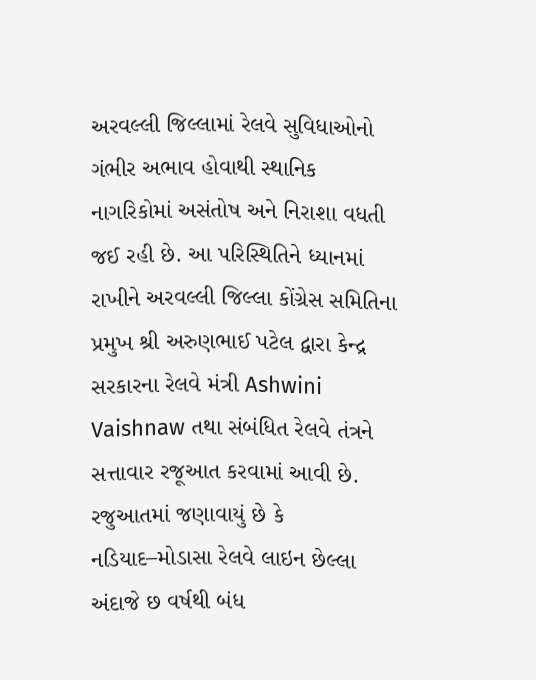અરવલ્લી જિલ્લામાં રેલવે સુવિધાઓનો ગંભીર અભાવ હોવાથી સ્થાનિક નાગરિકોમાં અસંતોષ અને નિરાશા વધતી જઈ રહી છે. આ પરિસ્થિતિને ધ્યાનમાં રાખીને અરવલ્લી જિલ્લા કોંગ્રેસ સમિતિના પ્રમુખ શ્રી અરુણભાઈ પટેલ દ્વારા કેન્દ્ર સરકારના રેલવે મંત્રી Ashwini Vaishnaw તથા સંબંધિત રેલવે તંત્રને સત્તાવાર રજૂઆત કરવામાં આવી છે.
રજુઆતમાં જણાવાયું છે કે નડિયાદ–મોડાસા રેલવે લાઇન છેલ્લા અંદાજે છ વર્ષથી બંધ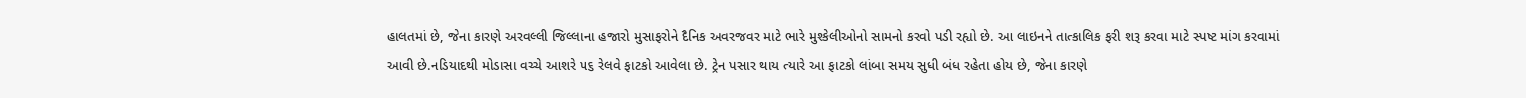હાલતમાં છે, જેના કારણે અરવલ્લી જિલ્લાના હજારો મુસાફરોને દૈનિક અવરજવર માટે ભારે મુશ્કેલીઓનો સામનો કરવો પડી રહ્યો છે. આ લાઇનને તાત્કાલિક ફરી શરૂ કરવા માટે સ્પષ્ટ માંગ કરવામાં આવી છે.નડિયાદથી મોડાસા વચ્ચે આશરે ૫૬ રેલવે ફાટકો આવેલા છે. ટ્રેન પસાર થાય ત્યારે આ ફાટકો લાંબા સમય સુધી બંધ રહેતા હોય છે, જેના કારણે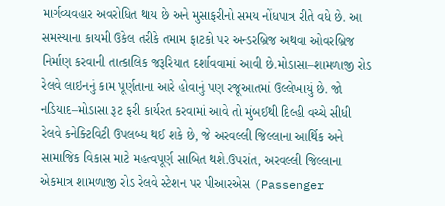માર્ગવ્યવહાર અવરોધિત થાય છે અને મુસાફરીનો સમય નોંધપાત્ર રીતે વધે છે. આ સમસ્યાના કાયમી ઉકેલ તરીકે તમામ ફાટકો પર અન્ડરબ્રિજ અથવા ઓવરબ્રિજ નિર્માણ કરવાની તાત્કાલિક જરૂરિયાત દર્શાવવામાં આવી છે.મોડાસા–શામળાજી રોડ રેલવે લાઇનનું કામ પૂર્ણતાના આરે હોવાનું પણ રજૂઆતમાં ઉલ્લેખાયું છે. જો નડિયાદ–મોડાસા રૂટ ફરી કાર્યરત કરવામાં આવે તો મુંબઈથી દિલ્હી વચ્ચે સીધી રેલવે કનેક્ટિવિટી ઉપલબ્ધ થઈ શકે છે, જે અરવલ્લી જિલ્લાના આર્થિક અને સામાજિક વિકાસ માટે મહત્વપૂર્ણ સાબિત થશે.ઉપરાંત, અરવલ્લી જિલ્લાના એકમાત્ર શામળાજી રોડ રેલવે સ્ટેશન પર પીઆરએસ (Passenger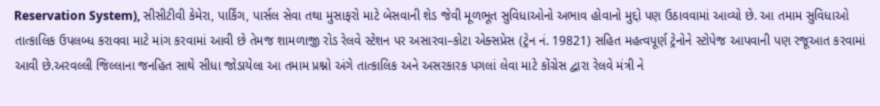Reservation System), સીસીટીવી કેમેરા, પાર્કિંગ, પાર્સલ સેવા તથા મુસાફરો માટે બેસવાની શેડ જેવી મૂળભૂત સુવિધાઓનો અભાવ હોવાનો મુદ્દો પણ ઉઠાવવામાં આવ્યો છે. આ તમામ સુવિધાઓ તાત્કાલિક ઉપલબ્ધ કરાવવા માટે માંગ કરવામાં આવી છે તેમજ શામળાજી રોડ રેલવે સ્ટેશન પર અસારવા–કોટા એક્સપ્રેસ (ટ્રેન નં. 19821) સહિત મહત્વપૂર્ણ ટ્રેનોને સ્ટોપેજ આપવાની પણ રજૂઆત કરવામાં આવી છે.અરવલ્લી જિલ્લાના જનહિત સાથે સીધા જોડાયેલા આ તમામ પ્રશ્નો અંગે તાત્કાલિક અને અસરકારક પગલાં લેવા માટે કોંગ્રેસ દ્વારા રેલવે મંત્રી ને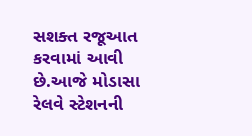સશક્ત રજૂઆત કરવામાં આવી છે.આજે મોડાસા રેલવે સ્ટેશનની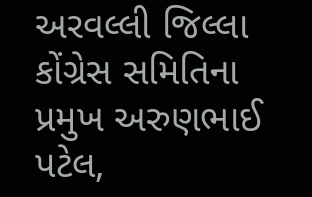અરવલ્લી જિલ્લા કોંગ્રેસ સમિતિના પ્રમુખ અરુણભાઈ પટેલ,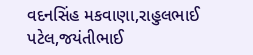વદનસિંહ મકવાણા,રાહુલભાઈ પટેલ,જયંતીભાઈ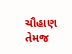ચૌહાણ તેમજ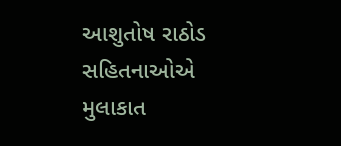આશુતોષ રાઠોડ સહિતનાઓએ મુલાકાત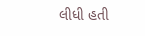લીધી હતી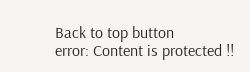Back to top button
error: Content is protected !!